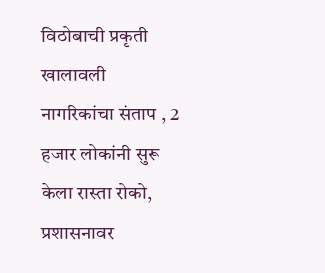विठोबाची प्रकृती खालावली नागरिकांचा संताप , 2 हजार लोकांनी सुरू केला रास्ता रोको, प्रशासनावर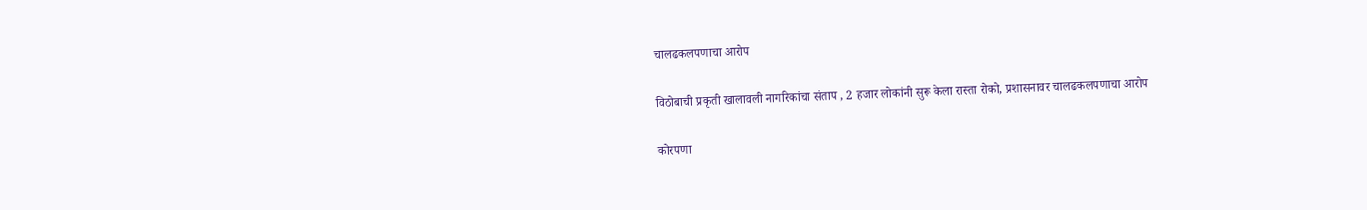चालढकलपणाचा आरोप

विठोबाची प्रकृती खालावली नागरिकांचा संताप , 2 हजार लोकांनी सुरू केला रास्ता रोको, प्रशासनावर चालढकलपणाचा आरोप

कोरपणा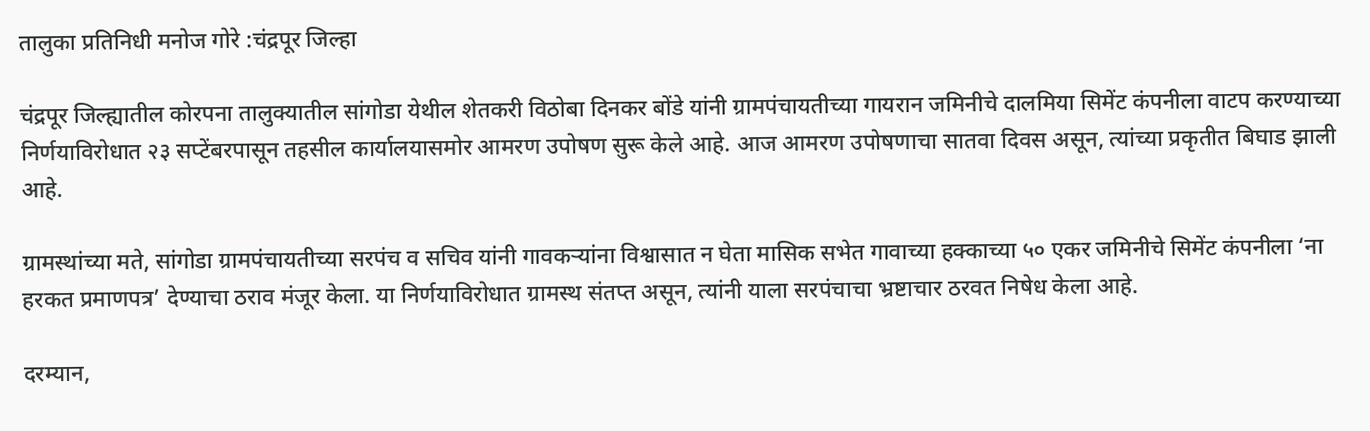तालुका प्रतिनिधी मनोज गोरे :चंद्रपूर जिल्हा

चंद्रपूर जिल्ह्यातील कोरपना तालुक्यातील सांगोडा येथील शेतकरी विठोबा दिनकर बोंडे यांनी ग्रामपंचायतीच्या गायरान जमिनीचे दालमिया सिमेंट कंपनीला वाटप करण्याच्या निर्णयाविरोधात २३ सप्टेंबरपासून तहसील कार्यालयासमोर आमरण उपोषण सुरू केले आहे. आज आमरण उपोषणाचा सातवा दिवस असून, त्यांच्या प्रकृतीत बिघाड झाली आहे.

ग्रामस्थांच्या मते, सांगोडा ग्रामपंचायतीच्या सरपंच व सचिव यांनी गावकऱ्यांना विश्वासात न घेता मासिक सभेत गावाच्या हक्काच्या ५० एकर जमिनीचे सिमेंट कंपनीला ‘ना हरकत प्रमाणपत्र’ देण्याचा ठराव मंजूर केला. या निर्णयाविरोधात ग्रामस्थ संतप्त असून, त्यांनी याला सरपंचाचा भ्रष्टाचार ठरवत निषेध केला आहे.

दरम्यान,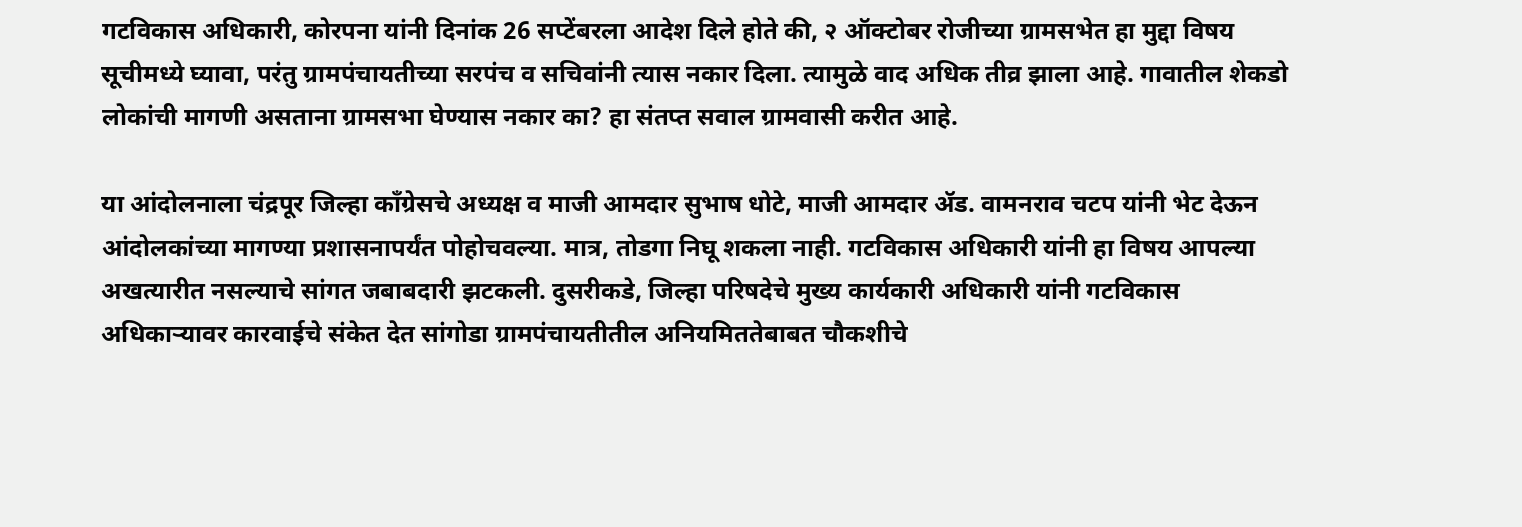गटविकास अधिकारी, कोरपना यांनी दिनांक 26 सप्टेंबरला आदेश दिले होते की, २ ऑक्टोबर रोजीच्या ग्रामसभेत हा मुद्दा विषय सूचीमध्ये घ्यावा, परंतु ग्रामपंचायतीच्या सरपंच व सचिवांनी त्यास नकार दिला. त्यामुळे वाद अधिक तीव्र झाला आहे. गावातील शेकडो लोकांची मागणी असताना ग्रामसभा घेण्यास नकार का? हा संतप्त सवाल ग्रामवासी करीत आहे.

या आंदोलनाला चंद्रपूर जिल्हा काँग्रेसचे अध्यक्ष व माजी आमदार सुभाष धोटे, माजी आमदार ॲड. वामनराव चटप यांनी भेट देऊन आंदोलकांच्या मागण्या प्रशासनापर्यंत पोहोचवल्या. मात्र, तोडगा निघू शकला नाही. गटविकास अधिकारी यांनी हा विषय आपल्या अखत्यारीत नसल्याचे सांगत जबाबदारी झटकली. दुसरीकडे, जिल्हा परिषदेचे मुख्य कार्यकारी अधिकारी यांनी गटविकास अधिकाऱ्यावर कारवाईचे संकेत देत सांगोडा ग्रामपंचायतीतील अनियमिततेबाबत चौकशीचे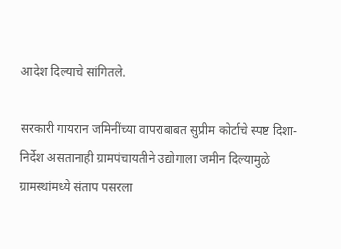आदेश दिल्याचे सांगितले.

सरकारी गायरान जमिनींच्या वापराबाबत सुप्रीम कोर्टाचे स्पष्ट दिशा-निर्देश असतानाही ग्रामपंचायतीने उद्योगाला जमीन दिल्यामुळे ग्रामस्थांमध्ये संताप पसरला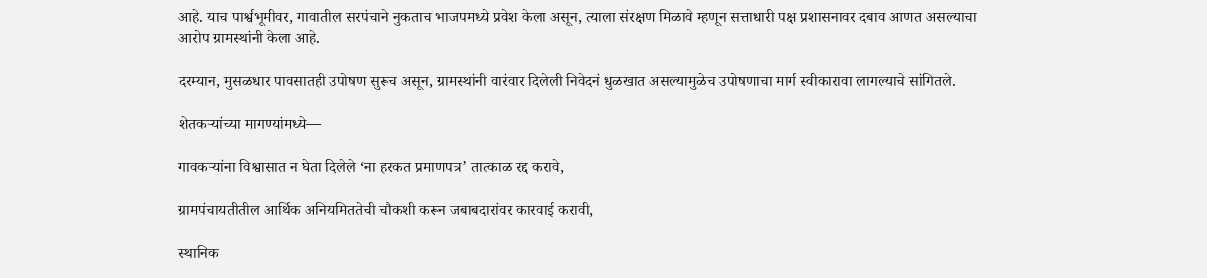आहे. याच पार्श्वभूमीवर, गावातील सरपंचाने नुकताच भाजपमध्ये प्रवेश केला असून, त्याला संरक्षण मिळावे म्हणून सत्ताधारी पक्ष प्रशासनावर दबाव आणत असल्याचा आरोप ग्रामस्थांनी केला आहे.

दरम्यान, मुसळधार पावसातही उपोषण सुरूच असून, ग्रामस्थांनी वारंवार दिलेली निवेदनं धुळखात असल्यामुळेच उपोषणाचा मार्ग स्वीकारावा लागल्याचे सांगितले.

शेतकऱ्यांच्या मागण्यांमध्ये—

गावकऱ्यांना विश्वासात न घेता दिलेले ‘ना हरकत प्रमाणपत्र’ तात्काळ रद्द करावे,

ग्रामपंचायतीतील आर्थिक अनियमिततेची चौकशी करून जबाबदारांवर कारवाई करावी,

स्थानिक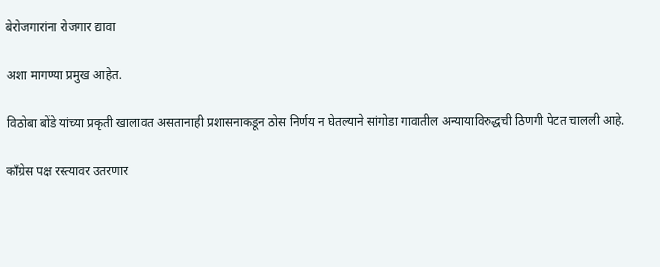बेरोजगारांना रोजगार द्यावा

अशा मागण्या प्रमुख आहेत.

विठोबा बोंडे यांच्या प्रकृती खालावत असतानाही प्रशासनाकडून ठोस निर्णय न घेतल्याने सांगोडा गावातील अन्यायाविरुद्धची ठिणगी पेटत चालली आहे.

काँग्रेस पक्ष रस्त्यावर उतरणार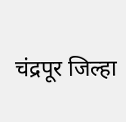चंद्रपूर जिल्हा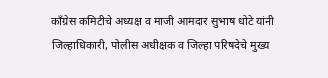काँग्रेस कमिटीचे अध्यक्ष व माजी आमदार सुभाष धोटे यांनी जिल्हाधिकारी, पोलीस अधीक्षक व जिल्हा परिषदेचे मुख्य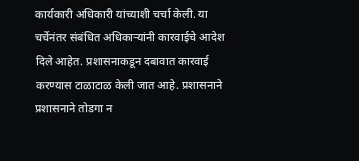कार्यकारी अधिकारी यांच्याशी चर्चा केली. या चर्चेनंतर संबंधित अधिकाऱ्यांनी कारवाईचे आदेश दिले आहेत. प्रशासनाकडून दबावात कारवाई करण्यास टाळाटाळ केली जात आहे. प्रशासनाने प्रशासनाने तोडगा न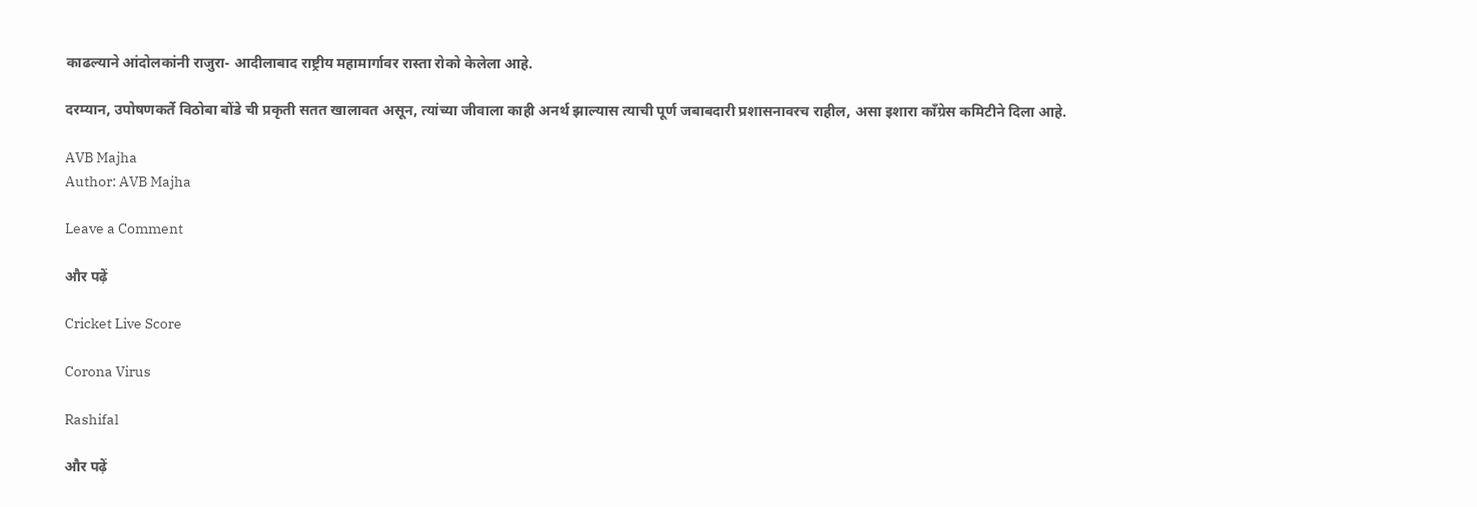काढल्याने आंदोलकांनी राजुरा- आदीलाबाद राष्ट्रीय महामार्गावर रास्ता रोको केलेला आहे.

दरम्यान, उपोषणकर्ते विठोबा बोंडे ची प्रकृती सतत खालावत असून, त्यांच्या जीवाला काही अनर्थ झाल्यास त्याची पूर्ण जबाबदारी प्रशासनावरच राहील, असा इशारा काँग्रेस कमिटीने दिला आहे.

AVB Majha
Author: AVB Majha

Leave a Comment

और पढ़ें

Cricket Live Score

Corona Virus

Rashifal

और पढ़ें